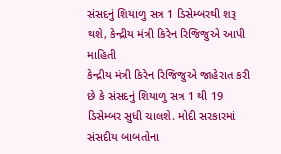સંસદનું શિયાળુ સત્ર 1 ડિસેમ્બરથી શરૂ થશે, કેન્દ્રીય મંત્રી કિરેન રિજિજુએ આપી માહિતી
કેન્દ્રીય મંત્રી કિરેન રિજિજુએ જાહેરાત કરી છે કે સંસદનું શિયાળુ સત્ર 1 થી 19 ડિસેમ્બર સુધી ચાલશે. મોદી સરકારમાં સંસદીય બાબતોના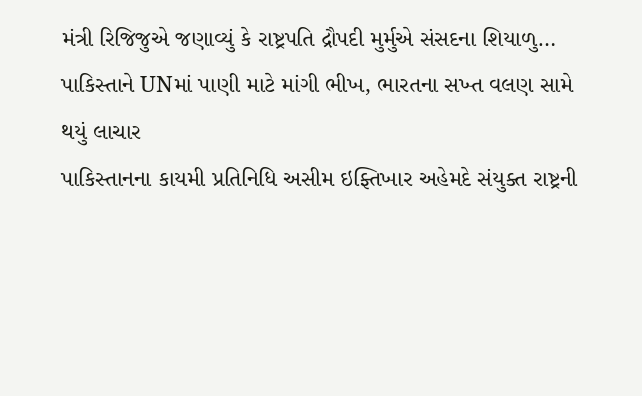મંત્રી રિજિજુએ જણાવ્યું કે રાષ્ટ્રપતિ દ્રૌપદી મુર્મુએ સંસદના શિયાળુ…
પાકિસ્તાને UNમાં પાણી માટે માંગી ભીખ, ભારતના સખ્ત વલણ સામે થયું લાચાર
પાકિસ્તાનના કાયમી પ્રતિનિધિ અસીમ ઇફ્તિખાર અહેમદે સંયુક્ત રાષ્ટ્રની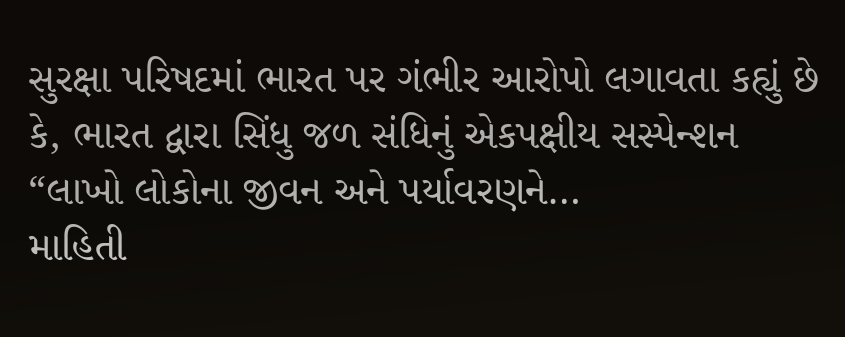સુરક્ષા પરિષદમાં ભારત પર ગંભીર આરોપો લગાવતા કહ્યું છે કે, ભારત દ્વારા સિંધુ જળ સંધિનું એકપક્ષીય સસ્પેન્શન “લાખો લોકોના જીવન અને પર્યાવરણને…
માહિતી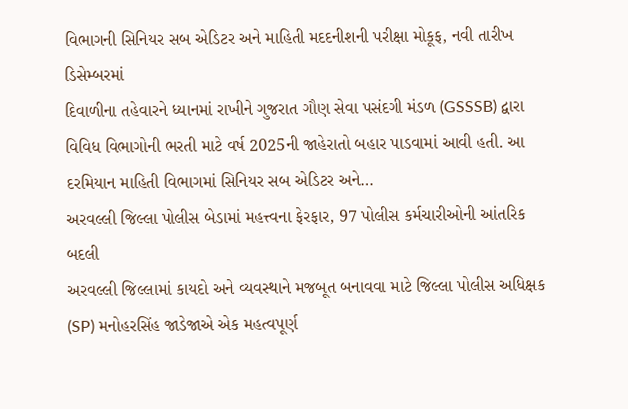વિભાગની સિનિયર સબ એડિટર અને માહિતી મદદનીશની પરીક્ષા મોકૂફ, નવી તારીખ ડિસેમ્બરમાં
દિવાળીના તહેવારને ધ્યાનમાં રાખીને ગુજરાત ગૌણ સેવા પસંદગી મંડળ (GSSSB) દ્વારા વિવિધ વિભાગોની ભરતી માટે વર્ષ 2025ની જાહેરાતો બહાર પાડવામાં આવી હતી. આ દરમિયાન માહિતી વિભાગમાં સિનિયર સબ એડિટર અને…
અરવલ્લી જિલ્લા પોલીસ બેડામાં મહત્ત્વના ફેરફાર, 97 પોલીસ કર્મચારીઓની આંતરિક બદલી
અરવલ્લી જિલ્લામાં કાયદો અને વ્યવસ્થાને મજબૂત બનાવવા માટે જિલ્લા પોલીસ અધિક્ષક (SP) મનોહરસિંહ જાડેજાએ એક મહત્વપૂર્ણ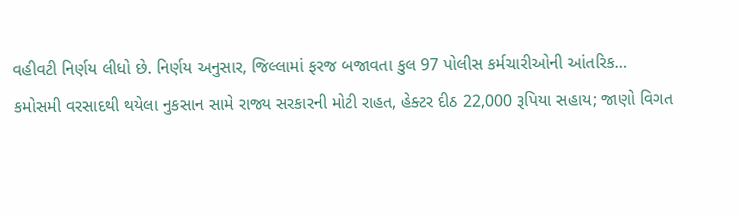વહીવટી નિર્ણય લીધો છે. નિર્ણય અનુસાર, જિલ્લામાં ફરજ બજાવતા કુલ 97 પોલીસ કર્મચારીઓની આંતરિક…
કમોસમી વરસાદથી થયેલા નુકસાન સામે રાજ્ય સરકારની મોટી રાહત, હેક્ટર દીઠ 22,000 રૂપિયા સહાય; જાણો વિગત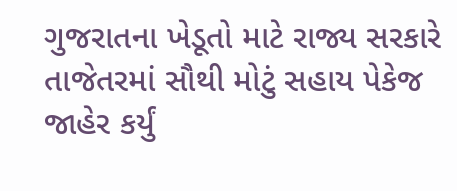ગુજરાતના ખેડૂતો માટે રાજ્ય સરકારે તાજેતરમાં સૌથી મોટું સહાય પેકેજ જાહેર કર્યું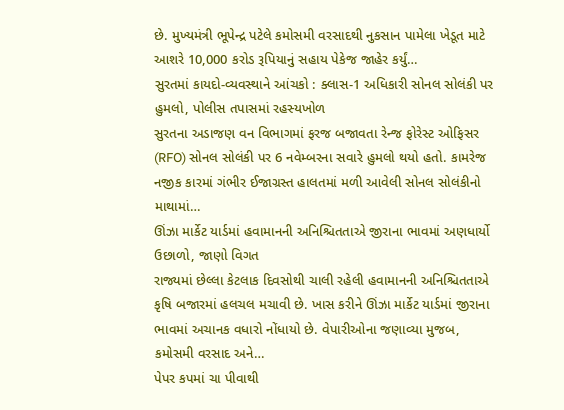છે. મુખ્યમંત્રી ભૂપેન્દ્ર પટેલે કમોસમી વરસાદથી નુકસાન પામેલા ખેડૂત માટે આશરે 10,000 કરોડ રૂપિયાનું સહાય પેકેજ જાહેર કર્યું…
સુરતમાં કાયદો-વ્યવસ્થાને આંચકો : ક્લાસ-1 અધિકારી સોનલ સોલંકી પર હુમલો, પોલીસ તપાસમાં રહસ્યખોળ
સુરતના અડાજણ વન વિભાગમાં ફરજ બજાવતા રેન્જ ફોરેસ્ટ ઓફિસર (RFO) સોનલ સોલંકી પર 6 નવેમ્બરના સવારે હુમલો થયો હતો. કામરેજ નજીક કારમાં ગંભીર ઈજાગ્રસ્ત હાલતમાં મળી આવેલી સોનલ સોલંકીનો માથામાં…
ઊંઝા માર્કેટ યાર્ડમાં હવામાનની અનિશ્ચિતતાએ જીરાના ભાવમાં અણધાર્યો ઉછાળો, જાણો વિગત
રાજ્યમાં છેલ્લા કેટલાક દિવસોથી ચાલી રહેલી હવામાનની અનિશ્ચિતતાએ કૃષિ બજારમાં હલચલ મચાવી છે. ખાસ કરીને ઊંઝા માર્કેટ યાર્ડમાં જીરાના ભાવમાં અચાનક વધારો નોંધાયો છે. વેપારીઓના જણાવ્યા મુજબ, કમોસમી વરસાદ અને…
પેપર કપમાં ચા પીવાથી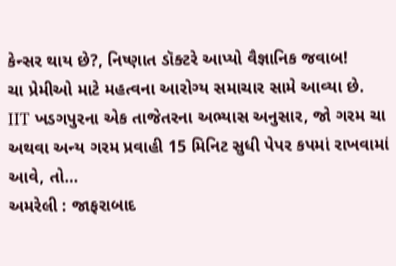કેન્સર થાય છે?, નિષ્ણાત ડૉક્ટરે આપ્યો વૈજ્ઞાનિક જવાબ!
ચા પ્રેમીઓ માટે મહત્વના આરોગ્ય સમાચાર સામે આવ્યા છે. IIT ખડગપુરના એક તાજેતરના અભ્યાસ અનુસાર, જો ગરમ ચા અથવા અન્ય ગરમ પ્રવાહી 15 મિનિટ સુધી પેપર કપમાં રાખવામાં આવે, તો…
અમરેલી : જાફરાબાદ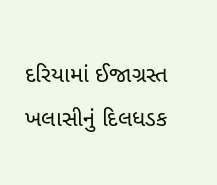દરિયામાં ઈજાગ્રસ્ત ખલાસીનું દિલધડક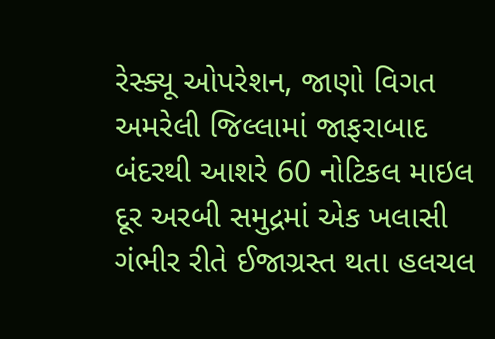રેસ્ક્યૂ ઓપરેશન, જાણો વિગત
અમરેલી જિલ્લામાં જાફરાબાદ બંદરથી આશરે 60 નોટિકલ માઇલ દૂર અરબી સમુદ્રમાં એક ખલાસી ગંભીર રીતે ઈજાગ્રસ્ત થતા હલચલ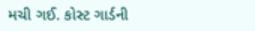મચી ગઈ. કોસ્ટ ગાર્ડની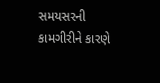સમયસરની કામગીરીને કારણે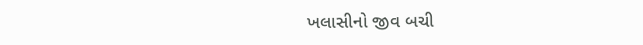ખલાસીનો જીવ બચી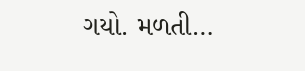ગયો. મળતી…